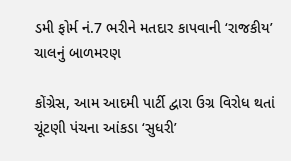ડમી ફોર્મ નં.7 ભરીને મતદાર કાપવાની ‘રાજકીય’ ચાલનું બાળમરણ

કોંગ્રેસ, આમ આદમી પાર્ટી દ્વારા ઉગ્ર વિરોધ થતાં ચૂંટણી પંચના આંકડા ‘સુધરી’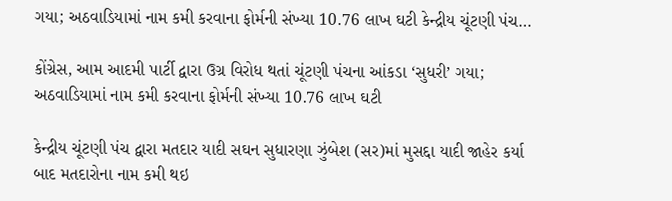ગયા; અઠવાડિયામાં નામ કમી કરવાના ફોર્મની સંખ્યા 10.76 લાખ ઘટી કેન્દ્રીય ચૂંટણી પંચ…

કોંગ્રેસ, આમ આદમી પાર્ટી દ્વારા ઉગ્ર વિરોધ થતાં ચૂંટણી પંચના આંકડા ‘સુધરી’ ગયા; અઠવાડિયામાં નામ કમી કરવાના ફોર્મની સંખ્યા 10.76 લાખ ઘટી

કેન્દ્રીય ચૂંટણી પંચ દ્વારા મતદાર યાદી સઘન સુધારણા ઝુંબેશ (સર)માં મુસદ્દા યાદી જાહેર કર્યા બાદ મતદારોના નામ કમી થઇ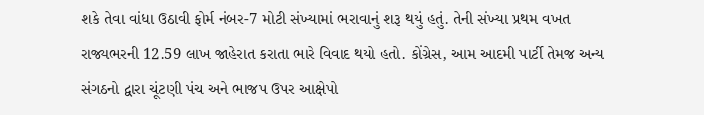શકે તેવા વાંધા ઉઠાવી ફોર્મ નંબર-7 મોટી સંખ્યામાં ભરાવાનું શરૂ થયું હતું. તેની સંખ્યા પ્રથમ વખત રાજ્યભરની 12.59 લાખ જાહેરાત કરાતા ભારે વિવાદ થયો હતો. કોંગ્રેસ, આમ આદમી પાર્ટી તેમજ અન્ય સંગઠનો દ્વારા ચૂંટણી પંચ અને ભાજપ ઉપર આક્ષેપો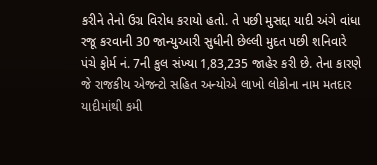કરીને તેનો ઉગ્ર વિરોધ કરાયો હતો. તે પછી મુસદ્દા યાદી અંગે વાંધા રજૂ કરવાની 30 જાન્યુઆરી સુધીની છેલ્લી મુદત પછી શનિવારે પંચે ફોર્મ નં. 7ની કુલ સંખ્યા 1,83,235 જાહેર કરી છે. તેના કારણે જે રાજકીય એજન્ટો સહિત અન્યોએ લાખો લોકોના નામ મતદાર યાદીમાંથી કમી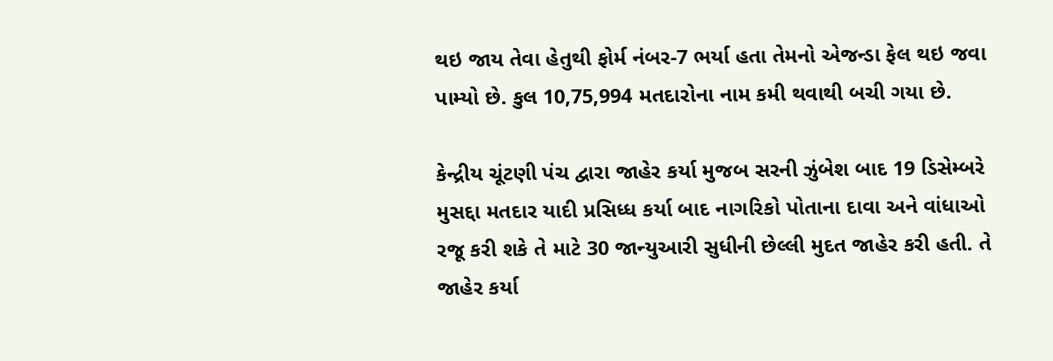થઇ જાય તેવા હેતુથી ફોર્મ નંબર-7 ભર્યા હતા તેમનો એજન્ડા ફેલ થઇ જવા પામ્યો છે. કુલ 10,75,994 મતદારોના નામ કમી થવાથી બચી ગયા છે.

કેન્દ્રીય ચૂંટણી પંચ દ્વારા જાહેર કર્યા મુજબ સરની ઝુંબેશ બાદ 19 ડિસેમ્બરે મુસદ્દા મતદાર યાદી પ્રસિધ્ધ કર્યા બાદ નાગરિકો પોતાના દાવા અને વાંધાઓ રજૂ કરી શકે તે માટે 30 જાન્યુઆરી સુધીની છેલ્લી મુદત જાહેર કરી હતી. તે જાહેર કર્યા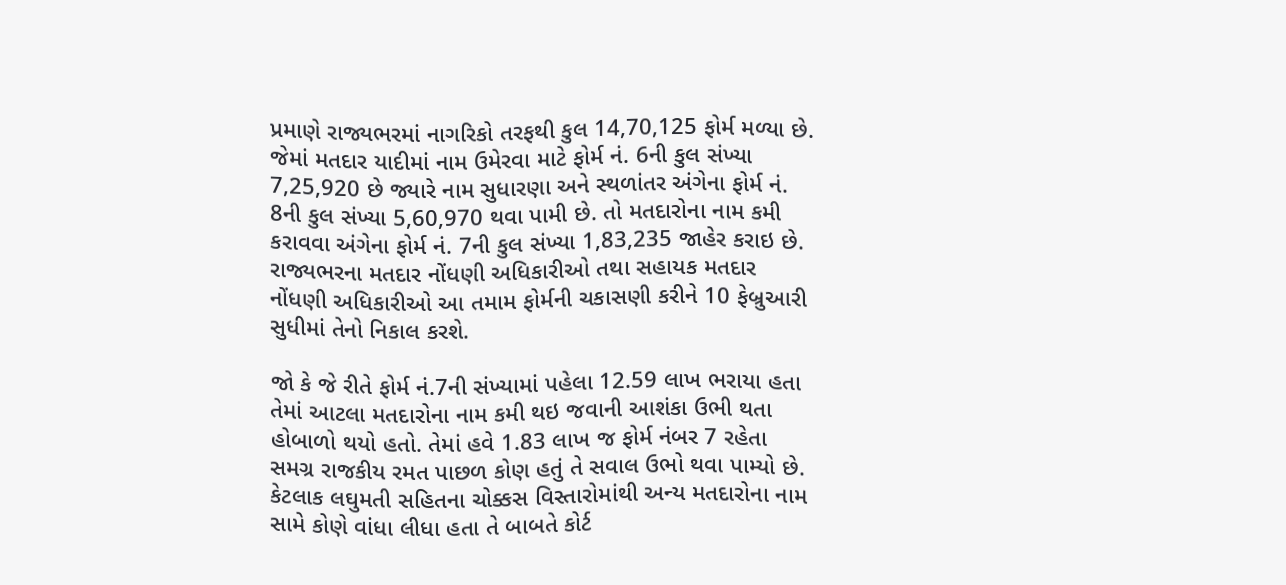પ્રમાણે રાજ્યભરમાં નાગરિકો તરફથી કુલ 14,70,125 ફોર્મ મળ્યા છે. જેમાં મતદાર યાદીમાં નામ ઉમેરવા માટે ફોર્મ નં. 6ની કુલ સંખ્યા 7,25,920 છે જ્યારે નામ સુધારણા અને સ્થળાંતર અંગેના ફોર્મ નં. 8ની કુલ સંખ્યા 5,60,970 થવા પામી છે. તો મતદારોના નામ કમી કરાવવા અંગેના ફોર્મ નં. 7ની કુલ સંખ્યા 1,83,235 જાહેર કરાઇ છે. રાજ્યભરના મતદાર નોંધણી અધિકારીઓ તથા સહાયક મતદાર નોંધણી અધિકારીઓ આ તમામ ફોર્મની ચકાસણી કરીને 10 ફેબ્રુઆરી સુધીમાં તેનો નિકાલ કરશે.

જો કે જે રીતે ફોર્મ નં.7ની સંખ્યામાં પહેલા 12.59 લાખ ભરાયા હતા તેમાં આટલા મતદારોના નામ કમી થઇ જવાની આશંકા ઉભી થતા હોબાળો થયો હતો. તેમાં હવે 1.83 લાખ જ ફોર્મ નંબર 7 રહેતા સમગ્ર રાજકીય રમત પાછળ કોણ હતું તે સવાલ ઉભો થવા પામ્યો છે. કેટલાક લઘુમતી સહિતના ચોક્કસ વિસ્તારોમાંથી અન્ય મતદારોના નામ સામે કોણે વાંધા લીધા હતા તે બાબતે કોર્ટ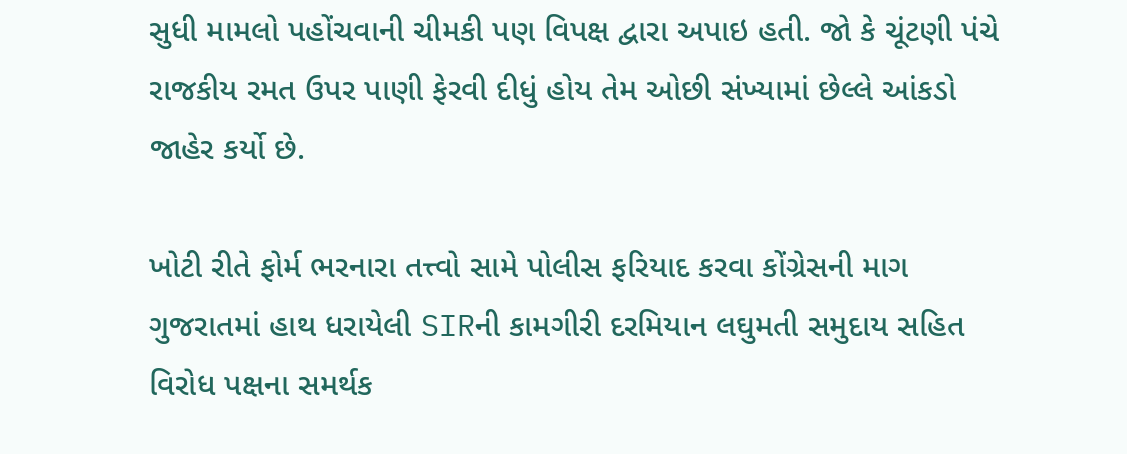સુધી મામલો પહોંચવાની ચીમકી પણ વિપક્ષ દ્વારા અપાઇ હતી. જો કે ચૂંટણી પંચે રાજકીય રમત ઉપર પાણી ફેરવી દીધું હોય તેમ ઓછી સંખ્યામાં છેલ્લે આંકડો જાહેર કર્યો છે.

ખોટી રીતે ફોર્મ ભરનારા તત્ત્વો સામે પોલીસ ફરિયાદ કરવા કોંગ્રેસની માગ
ગુજરાતમાં હાથ ધરાયેલી SIRની કામગીરી દરમિયાન લઘુમતી સમુદાય સહિત વિરોધ પક્ષના સમર્થક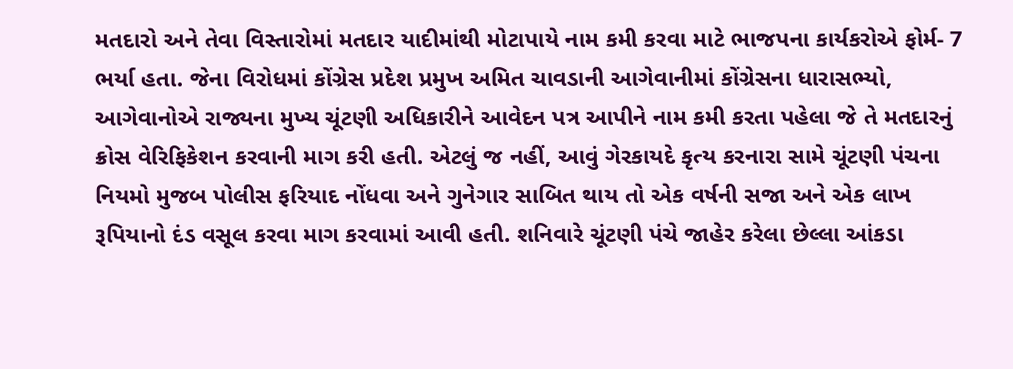મતદારો અને તેવા વિસ્તારોમાં મતદાર યાદીમાંથી મોટાપાયે નામ કમી કરવા માટે ભાજપના કાર્યકરોએ ફોર્મ- 7 ભર્યા હતા. જેના વિરોધમાં કોંગ્રેસ પ્રદેશ પ્રમુખ અમિત ચાવડાની આગેવાનીમાં કોંગ્રેસના ધારાસભ્યો, આગેવાનોએ રાજ્યના મુખ્ય ચૂંટણી અધિકારીને આવેદન પત્ર આપીને નામ કમી કરતા પહેલા જે તે મતદારનું ક્રોસ વેરિફિકેશન કરવાની માગ કરી હતી. એટલું જ નહીં, આવું ગેરકાયદે કૃત્ય કરનારા સામે ચૂંટણી પંચના નિયમો મુજબ પોલીસ ફરિયાદ નોંધવા અને ગુનેગાર સાબિત થાય તો એક વર્ષની સજા અને એક લાખ રૂપિયાનો દંડ વસૂલ કરવા માગ કરવામાં આવી હતી. શનિવારે ચૂંટણી પંચે જાહેર કરેલા છેલ્લા આંકડા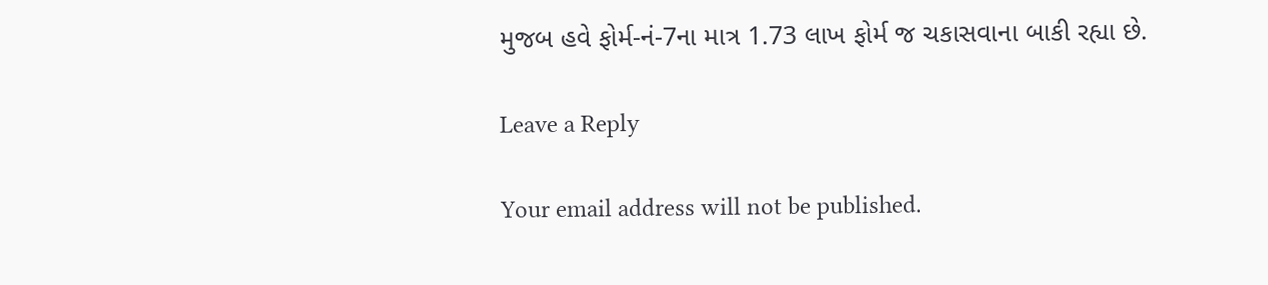મુજબ હવે ફોર્મ-નં-7ના માત્ર 1.73 લાખ ફોર્મ જ ચકાસવાના બાકી રહ્યા છે.

Leave a Reply

Your email address will not be published.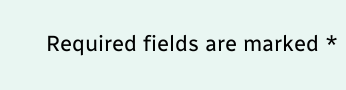Required fields are marked *